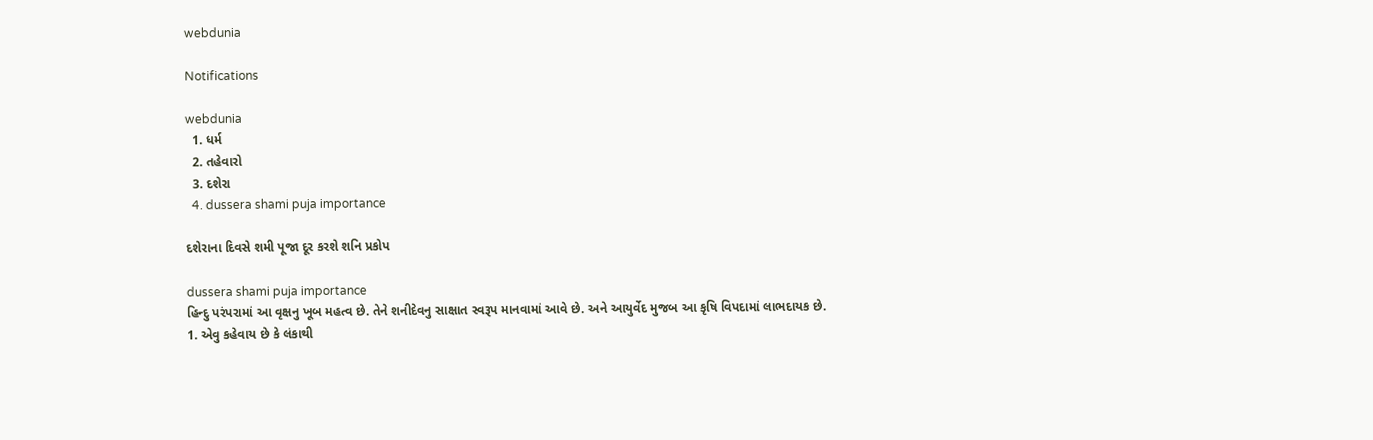webdunia

Notifications

webdunia
  1. ધર્મ
  2. તહેવારો
  3. દશેરા
  4. dussera shami puja importance

દશેરાના દિવસે શમી પૂજા દૂર કરશે શનિ પ્રકોપ

dussera shami puja importance
હિન્દુ પરંપરામાં આ વૃક્ષનુ ખૂબ મહત્વ છે. તેને શનીદેવનુ સાક્ષાત સ્વરૂપ માનવામાં આવે છે. અને આયુર્વેદ મુજબ આ કૃષિ વિપદામાં લાભદાયક છે.
1. એવુ કહેવાય છે કે લંકાથી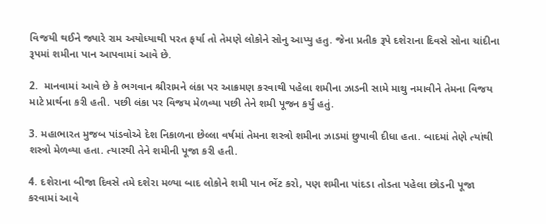વિજયી થઈને જ્યારે રામ અયોધ્યાથી પરત ફર્યા તો તેમણે લોકોને સોનુ આપ્યુ હતુ. જેના પ્રતીક રૂપે દશેરાના દિવસે સોના ચાંદીના રૂપમાં શમીના પાન આપવામાં આવે છે.

2.  માનવામાં આવે છે કે ભગવાન શ્રીરામને લંકા પર આક્રમણ કરવાથી પહેલા શમીના ઝાડની સામે માથુ નમાવીને તેમના વિજય માટે પ્રાર્થના કરી હતી. પછી લંકા પર વિજય મેળવ્યા પછી તેને શમી પૂજન કર્યું હતું.

3. મહાભારત મુજબ પાંડવોએ દેશ નિકાળના છેલ્લા વર્ષમાં તેમના શસ્ત્રો શમીના ઝાડમાં છુપાવી દીધા હતા. બાદમાં તેણે ત્યાંથી શસ્ત્રો મેળવ્યા હતા. ત્યારથી તેને શમીની પૂજા કરી હતી.

4. દશેરાના બીજા દિવસે તમે દશેરા મળ્યા બાદ લોકોને શમી પાન ભેંટ કરો, પણ શમીના પાંદડા તોડતા પહેલા છોડની પૂજા કરવામાં આવે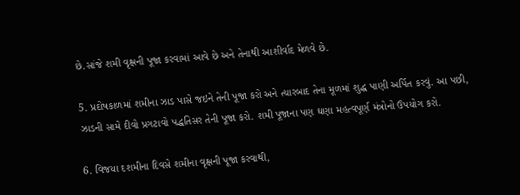છે.સાંજે શમી વૃક્ષની પૂજા કરવામાં આવે છે અને તેનાથી આશીર્વાદ મેળવે છે.

5. પ્રદોષકાળમાં શમીના ઝાડ પાસે જઇને તેની પૂજા કરો અને ત્યારબાદ તેના મૂળમાં શુદ્ધ પાણી અર્પિત કરવું. આ પછી, ઝાડની સામે દીવો પ્રગટાવો પદ્ધતિસર તેની પૂજા કરો. શમી પૂજાના પણ ઘણા મહત્વપૂર્ણ મંત્રોનો ઉપયોગ કરો.

6. વિજયા દશમીના દિવસે શમીના વૃક્ષની પૂજા કરવાથી,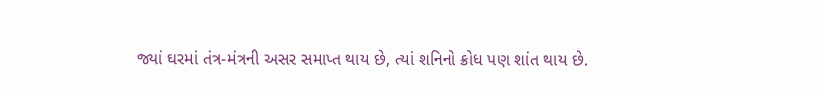જ્યાં ઘરમાં તંત્ર-મંત્રની અસર સમાપ્ત થાય છે, ત્યાં શનિનો ક્રોધ પણ શાંત થાય છે.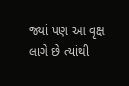જ્યાં પણ આ વૃક્ષ લાગે છે ત્યાંથી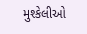મુશ્કેલીઓ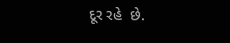દૂર રહે  છે.